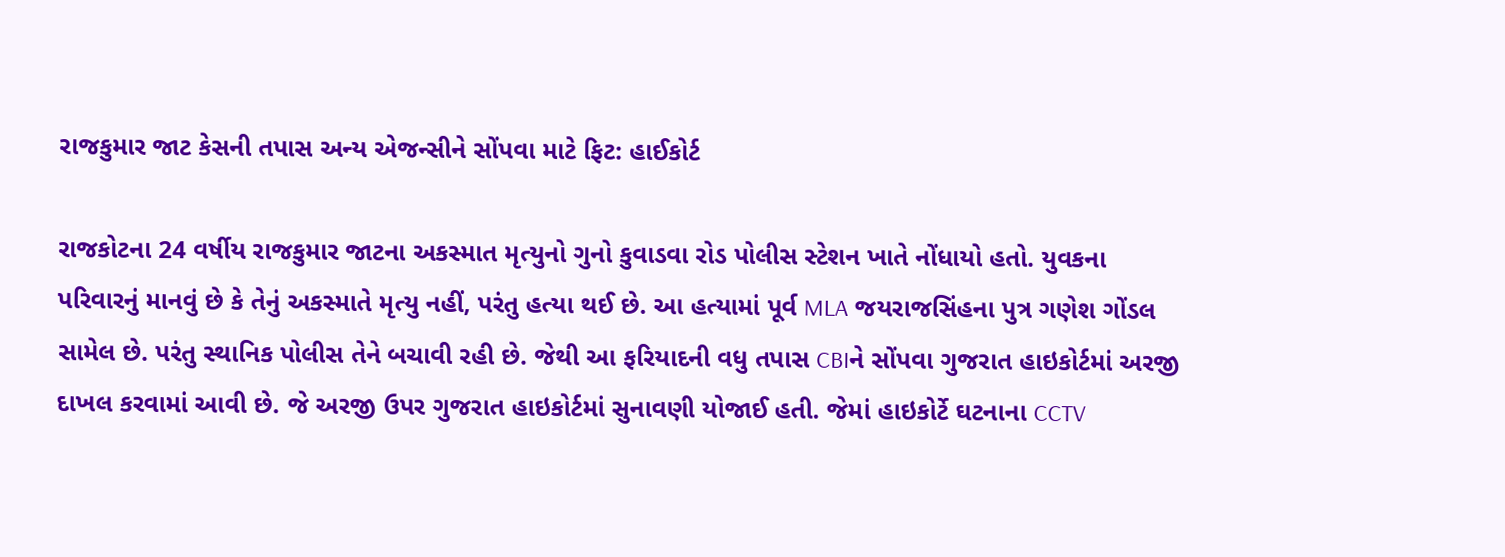રાજકુમાર જાટ કેસની તપાસ અન્ય એજન્સીને સોંપવા માટે ફિટ: હાઈકોર્ટ

રાજકોટના 24 વર્ષીય રાજકુમાર જાટના અકસ્માત મૃત્યુનો ગુનો કુવાડવા રોડ પોલીસ સ્ટેશન ખાતે નોંધાયો હતો. યુવકના પરિવારનું માનવું છે કે તેનું અકસ્માતે મૃત્યુ નહીં, પરંતુ હત્યા થઈ છે. આ હત્યામાં પૂર્વ MLA જયરાજસિંહના પુત્ર ગણેશ ગોંડલ સામેલ છે. પરંતુ સ્થાનિક પોલીસ તેને બચાવી રહી છે. જેથી આ ફરિયાદની વધુ તપાસ CBIને સોંપવા ગુજરાત હાઇકોર્ટમાં અરજી દાખલ કરવામાં આવી છે. જે અરજી ઉપર ગુજરાત હાઇકોર્ટમાં સુનાવણી યોજાઈ હતી. જેમાં હાઇકોર્ટે ઘટનાના CCTV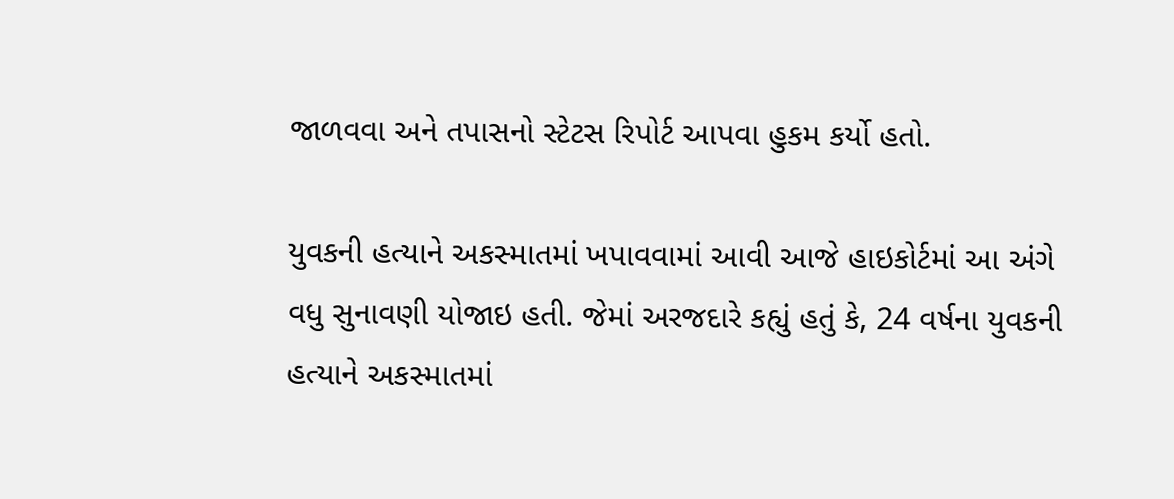જાળવવા અને તપાસનો સ્ટેટસ રિપોર્ટ આપવા હુકમ કર્યો હતો.

યુવકની હત્યાને અકસ્માતમાં ખપાવવામાં આવી આજે હાઇકોર્ટમાં આ અંગે વધુ સુનાવણી યોજાઇ હતી. જેમાં અરજદારે કહ્યું હતું કે, 24 વર્ષના યુવકની હત્યાને અકસ્માતમાં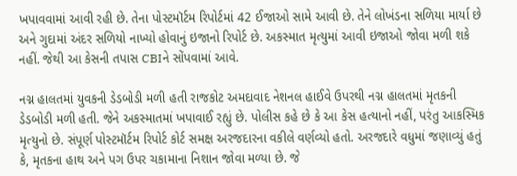ખપાવવામાં આવી રહી છે. તેના પોસ્ટમૉર્ટમ રિપોર્ટમાં 42 ઈજાઓ સામે આવી છે. તેને લોખંડના સળિયા માર્યા છે અને ગુદામાં અંદર સળિયો નાખ્યો હોવાનું ઇજાનો રિપોર્ટ છે. અકસ્માત મૃત્યુમાં આવી ઇજાઓ જોવા મળી શકે નહીં. જેથી આ કેસની તપાસ CBIને સોંપવામાં આવે.

નગ્ન હાલતમાં યુવકની ડેડબોડી મળી હતી રાજકોટ અમદાવાદ નેશનલ હાઈવે ઉપરથી નગ્ન હાલતમાં મૃતકની ડેડબોડી મળી હતી. જેને અકસ્માતમાં ખપાવાઈ રહ્યું છે. પોલીસ કહે છે કે આ કેસ હત્યાનો નહીં, પરંતુ આકસ્મિક મૃત્યુનો છે. સંપૂર્ણ પોસ્ટમૉર્ટમ રિપોર્ટ કોર્ટ સમક્ષ અરજદારના વકીલે વર્ણવ્યો હતો. અરજદારે વધુમાં જણાવ્યું હતું કે, મૃતકના હાથ અને પગ ઉપર ચકામાના નિશાન જોવા મળ્યા છે. જે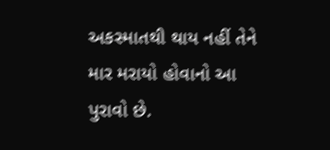અકસ્માતથી થાય નહીં તેને માર મરાયો હોવાનો આ પુરાવો છે.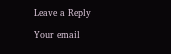Leave a Reply

Your email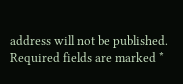address will not be published. Required fields are marked *